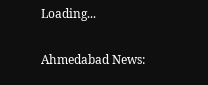Loading...

Ahmedabad News: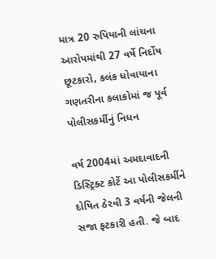માત્ર 20 રુપિયાની લાંચના આરોપમાંથી 27 વર્ષે નિર્દોષ છૂટકારો, કલંક ધોવાયાના ગણતરીના કલાકોમાં જ પૂર્વ પોલીસકર્મીનું નિધન

વર્ષ 2004માં અમદાવાદની ડિસ્ટ્રિક્ટ કોર્ટે આ પોલીસકર્મીને દોષિત ઠેરવી 3 વર્ષની જેલની સજા ફટકારી હતી. જે બાદ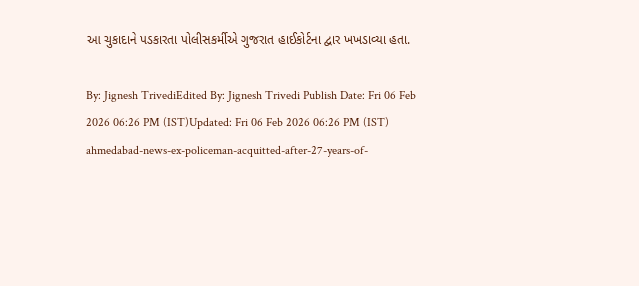આ ચુકાદાને પડકારતા પોલીસકર્મીએ ગુજરાત હાઈકોર્ટના દ્વાર ખખડાવ્યા હતા.

By: Jignesh TrivediEdited By: Jignesh Trivedi Publish Date: Fri 06 Feb 2026 06:26 PM (IST)Updated: Fri 06 Feb 2026 06:26 PM (IST)
ahmedabad-news-ex-policeman-acquitted-after-27-years-of-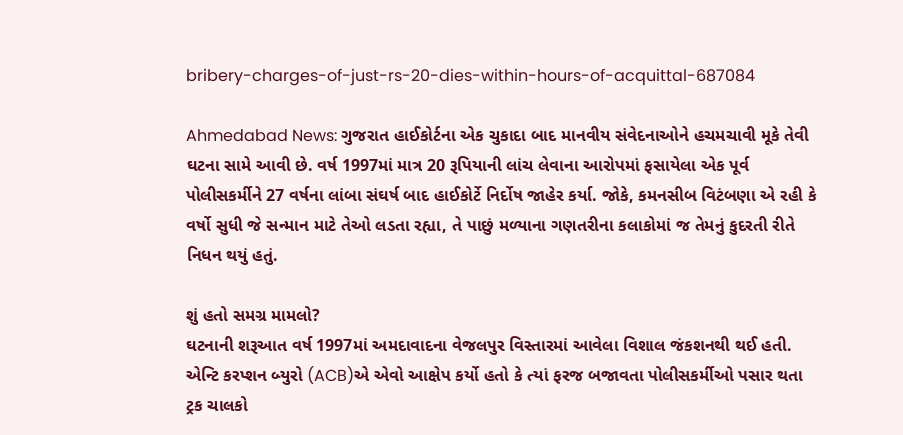bribery-charges-of-just-rs-20-dies-within-hours-of-acquittal-687084

Ahmedabad News: ગુજરાત હાઈકોર્ટના એક ચુકાદા બાદ માનવીય સંવેદનાઓને હચમચાવી મૂકે તેવી ઘટના સામે આવી છે. વર્ષ 1997માં માત્ર 20 રૂપિયાની લાંચ લેવાના આરોપમાં ફસાયેલા એક પૂર્વ પોલીસકર્મીને 27 વર્ષના લાંબા સંઘર્ષ બાદ હાઈકોર્ટે નિર્દોષ જાહેર કર્યા. જોકે, કમનસીબ વિટંબણા એ રહી કે વર્ષો સુધી જે સન્માન માટે તેઓ લડતા રહ્યા, તે પાછું મળ્યાના ગણતરીના કલાકોમાં જ તેમનું કુદરતી રીતે નિધન થયું હતું.

શું હતો સમગ્ર મામલો?
ઘટનાની શરૂઆત વર્ષ 1997માં અમદાવાદના વેજલપુર વિસ્તારમાં આવેલા વિશાલ જંકશનથી થઈ હતી. એન્ટિ કરપ્શન બ્યુરો (ACB)એ એવો આક્ષેપ કર્યો હતો કે ત્યાં ફરજ બજાવતા પોલીસકર્મીઓ પસાર થતા ટ્રક ચાલકો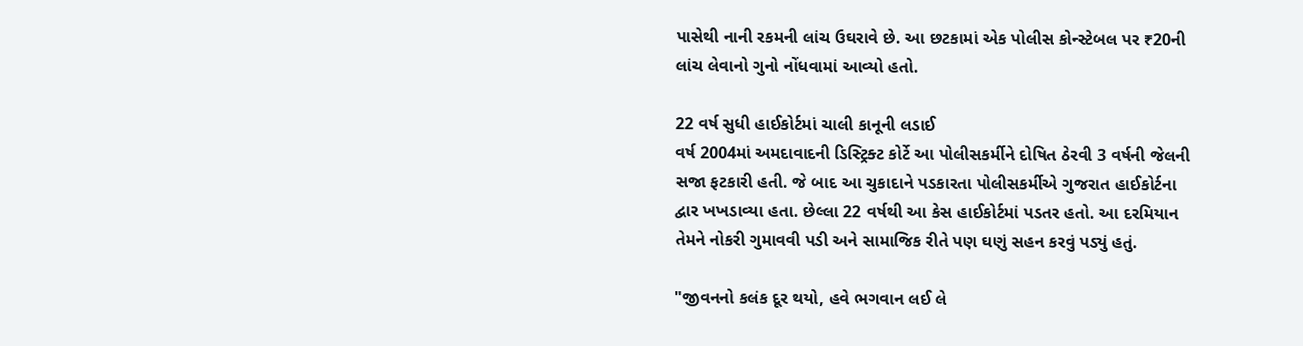પાસેથી નાની રકમની લાંચ ઉઘરાવે છે. આ છટકામાં એક પોલીસ કોન્સ્ટેબલ પર ₹20ની લાંચ લેવાનો ગુનો નોંધવામાં આવ્યો હતો.

22 વર્ષ સુધી હાઈકોર્ટમાં ચાલી કાનૂની લડાઈ
વર્ષ 2004માં અમદાવાદની ડિસ્ટ્રિક્ટ કોર્ટે આ પોલીસકર્મીને દોષિત ઠેરવી 3 વર્ષની જેલની સજા ફટકારી હતી. જે બાદ આ ચુકાદાને પડકારતા પોલીસકર્મીએ ગુજરાત હાઈકોર્ટના દ્વાર ખખડાવ્યા હતા. છેલ્લા 22 વર્ષથી આ કેસ હાઈકોર્ટમાં પડતર હતો. આ દરમિયાન તેમને નોકરી ગુમાવવી પડી અને સામાજિક રીતે પણ ઘણું સહન કરવું પડ્યું હતું.

"જીવનનો કલંક દૂર થયો, હવે ભગવાન લઈ લે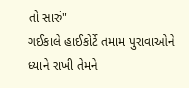તો સારું"
ગઈકાલે હાઈકોર્ટે તમામ પુરાવાઓને ધ્યાને રાખી તેમને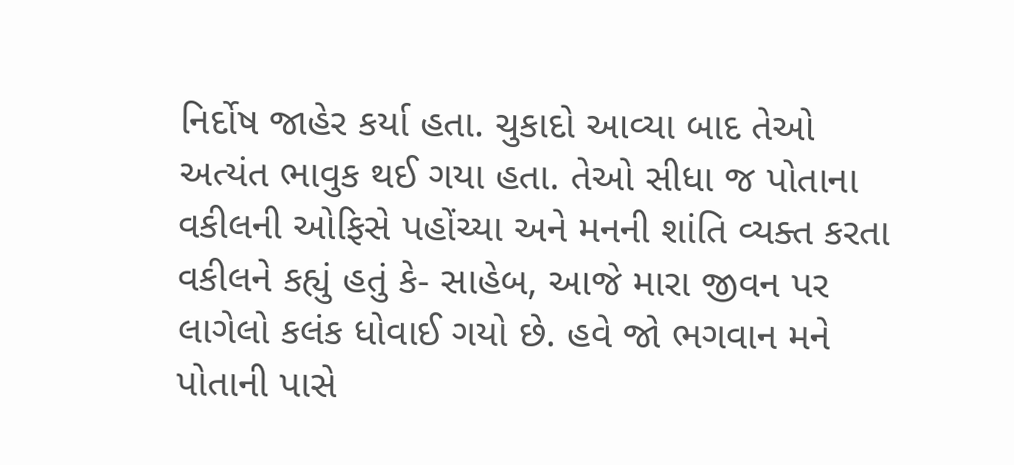નિર્દોષ જાહેર કર્યા હતા. ચુકાદો આવ્યા બાદ તેઓ અત્યંત ભાવુક થઈ ગયા હતા. તેઓ સીધા જ પોતાના વકીલની ઓફિસે પહોંચ્યા અને મનની શાંતિ વ્યક્ત કરતા વકીલને કહ્યું હતું કે- સાહેબ, આજે મારા જીવન પર લાગેલો કલંક ધોવાઈ ગયો છે. હવે જો ભગવાન મને પોતાની પાસે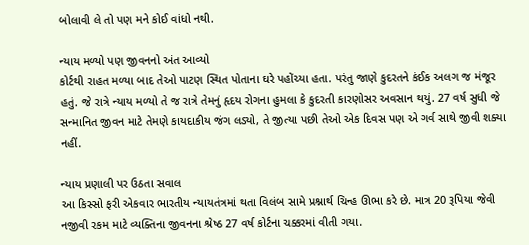બોલાવી લે તો પણ મને કોઈ વાંધો નથી.

ન્યાય મળ્યો પણ જીવનનો અંત આવ્યો
કોર્ટથી રાહત મળ્યા બાદ તેઓ પાટણ સ્થિત પોતાના ઘરે પહોંચ્યા હતા. પરંતુ જાણે કુદરતને કંઈક અલગ જ મંજૂર હતું. જે રાત્રે ન્યાય મળ્યો તે જ રાત્રે તેમનું હૃદય રોગના હુમલા કે કુદરતી કારણોસર અવસાન થયું. 27 વર્ષ સુધી જે સન્માનિત જીવન માટે તેમણે કાયદાકીય જંગ લડ્યો, તે જીત્યા પછી તેઓ એક દિવસ પણ એ ગર્વ સાથે જીવી શક્યા નહીં.

ન્યાય પ્રણાલી પર ઉઠતા સવાલ
આ કિસ્સો ફરી એકવાર ભારતીય ન્યાયતંત્રમાં થતા વિલંબ સામે પ્રશ્નાર્થ ચિન્હ ઊભા કરે છે. માત્ર 20 રૂપિયા જેવી નજીવી રકમ માટે વ્યક્તિના જીવનના શ્રેષ્ઠ 27 વર્ષ કોર્ટના ચક્કરમાં વીતી ગયા.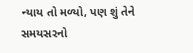ન્યાય તો મળ્યો, પણ શું તેને સમયસરનો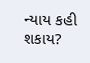ન્યાય કહી શકાય?